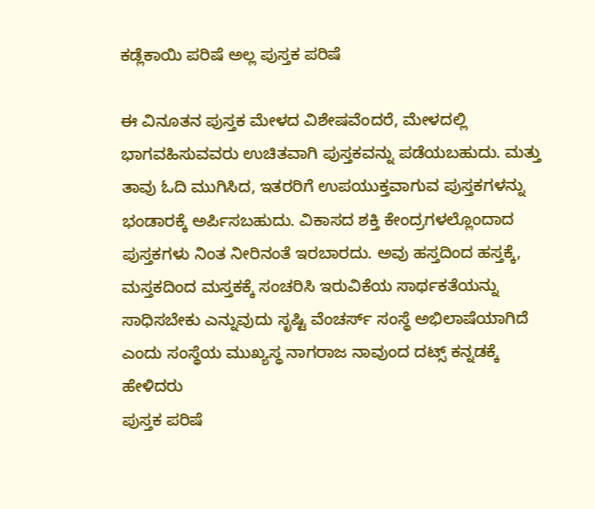ಕಡ್ಲೆಕಾಯಿ ಪರಿಷೆ ಅಲ್ಲ ಪುಸ್ತಕ ಪರಿಷೆ

ಈ ವಿನೂತನ ಪುಸ್ತಕ ಮೇಳದ ವಿಶೇಷವೆಂದರೆ, ಮೇಳದಲ್ಲಿ ಭಾಗವಹಿಸುವವರು ಉಚಿತವಾಗಿ ಪುಸ್ತಕವನ್ನು ಪಡೆಯಬಹುದು. ಮತ್ತು ತಾವು ಓದಿ ಮುಗಿಸಿದ, ಇತರರಿಗೆ ಉಪಯುಕ್ತವಾಗುವ ಪುಸ್ತಕಗಳನ್ನು ಭಂಡಾರಕ್ಕೆ ಅರ್ಪಿಸಬಹುದು. ವಿಕಾಸದ ಶಕ್ತಿ ಕೇಂದ್ರಗಳಲ್ಲೊಂದಾದ ಪುಸ್ತಕಗಳು ನಿಂತ ನೀರಿನಂತೆ ಇರಬಾರದು. ಅವು ಹಸ್ತದಿಂದ ಹಸ್ತಕ್ಕೆ, ಮಸ್ತಕದಿಂದ ಮಸ್ತಕಕ್ಕೆ ಸಂಚರಿಸಿ ಇರುವಿಕೆಯ ಸಾರ್ಥಕತೆಯನ್ನು ಸಾಧಿಸಬೇಕು ಎನ್ನುವುದು ಸೃಷ್ಟಿ ವೆಂಚರ್ಸ್ ಸಂಸ್ಥೆ ಅಭಿಲಾಷೆಯಾಗಿದೆ ಎಂದು ಸಂಸ್ಥೆಯ ಮುಖ್ಯಸ್ಥ ನಾಗರಾಜ ನಾವುಂದ ದಟ್ಸ್ ಕನ್ನಡಕ್ಕೆ ಹೇಳಿದರು
ಪುಸ್ತಕ ಪರಿಷೆ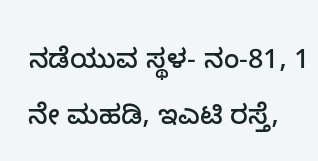ನಡೆಯುವ ಸ್ಥಳ- ನಂ-81, 1 ನೇ ಮಹಡಿ, ಇಎಟಿ ರಸ್ತೆ,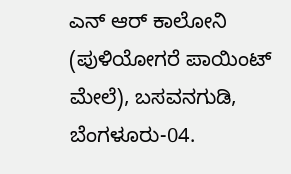ಎನ್ ಆರ್ ಕಾಲೋನಿ (ಪುಳಿಯೋಗರೆ ಪಾಯಿಂಟ್ ಮೇಲೆ), ಬಸವನಗುಡಿ, ಬೆಂಗಳೂರು-04.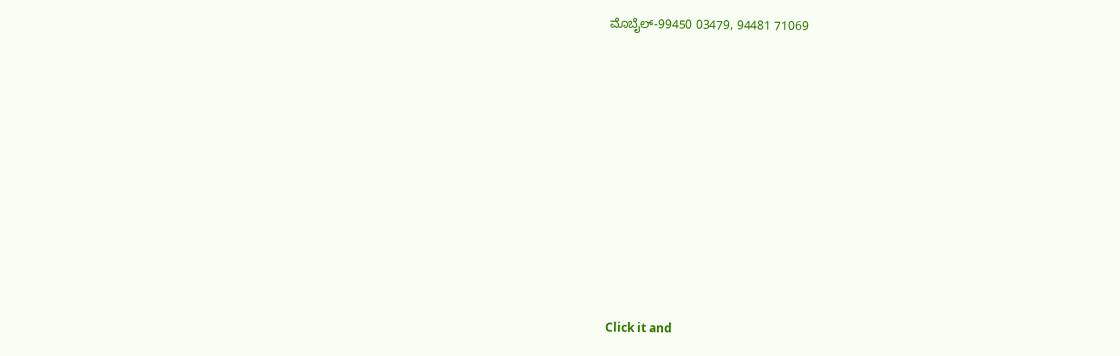ಮೊಬೈಲ್-99450 03479, 94481 71069











Click it and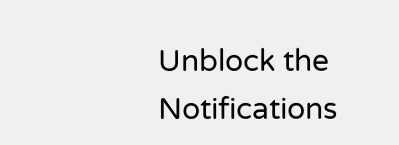Unblock the Notifications